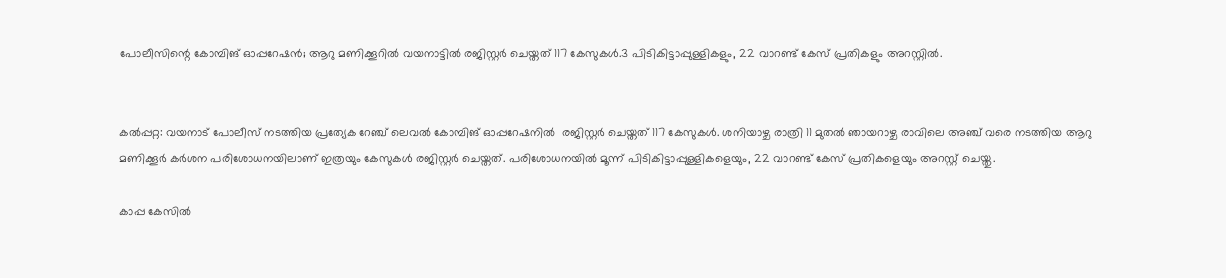പോലീസിന്റെ കോമ്പിങ് ഓപ്പറേഷൻ; ആറു മണിക്കൂറിൽ വയനാട്ടിൽ രജിസ്റ്റർ ചെയ്തത് 117 കേസുകൾ.3 പിടികിട്ടാപ്പുള്ളികളും, 22 വാറണ്ട് കേസ് പ്രതികളും അറസ്റ്റിൽ.


കൽപ്പറ്റ: വയനാട് പോലീസ് നടത്തിയ പ്രത്യേക റേഞ്ച് ലെവൽ കോമ്പിങ് ഓപ്പറേഷനിൽ  രജിസ്റ്റർ ചെയ്തത് 117 കേസുകൾ. ശനിയാഴ്ച രാത്രി 11 മുതൽ ഞായറാഴ്ച രാവിലെ അഞ്ച് വരെ നടത്തിയ ആറു മണിക്കൂർ കർശന പരിശോധനയിലാണ് ഇത്രയും കേസുകൾ രജിസ്റ്റർ ചെയ്തത്. പരിശോധനയിൽ മൂന്ന് പിടികിട്ടാപ്പുള്ളികളെയും, 22 വാറണ്ട് കേസ് പ്രതികളെയും അറസ്റ്റ് ചെയ്തു.

കാപ്പ കേസിൽ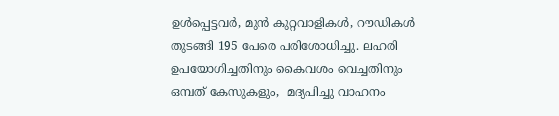ഉൾപ്പെട്ടവർ, മുൻ കുറ്റവാളികൾ, റൗഡികൾ തുടങ്ങി 195 പേരെ പരിശോധിച്ചു. ലഹരി ഉപയോഗിച്ചതിനും കൈവശം വെച്ചതിനും ഒമ്പത് കേസുകളും,  മദ്യപിച്ചു വാഹനം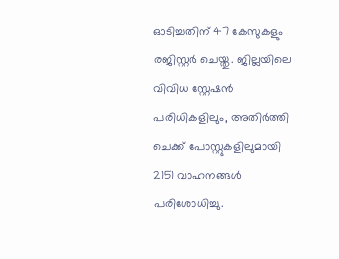ഓടിച്ചതിന് 47 കേസുകളും രജിസ്റ്റർ ചെയ്തു. ജില്ലയിലെ വിവിധ സ്റ്റേഷൻ പരിധികളിലും, അതിർത്തി ചെക്ക് പോസ്റ്റുകളിലുമായി 2151 വാഹനങ്ങൾ പരിശോധിച്ചു.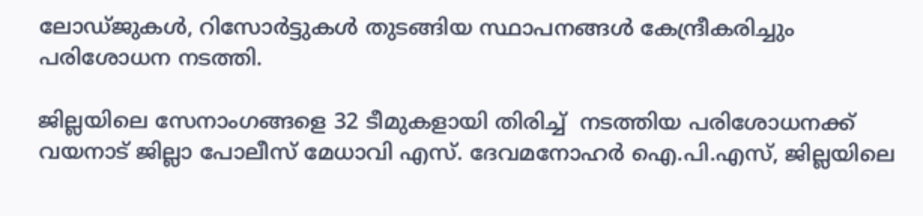ലോഡ്ജുകൾ, റിസോർട്ടുകൾ തുടങ്ങിയ സ്ഥാപനങ്ങൾ കേന്ദ്രീകരിച്ചും പരിശോധന നടത്തി.

ജില്ലയിലെ സേനാംഗങ്ങളെ 32 ടീമുകളായി തിരിച്ച്  നടത്തിയ പരിശോധനക്ക് വയനാട് ജില്ലാ പോലീസ് മേധാവി എസ്. ദേവമനോഹർ ഐ.പി.എസ്, ജില്ലയിലെ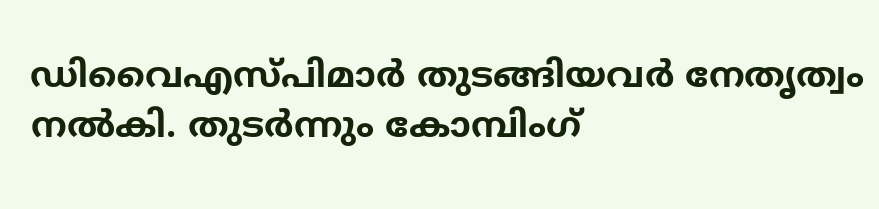ഡിവൈഎസ്പിമാർ തുടങ്ങിയവർ നേതൃത്വം നൽകി. തുടർന്നും കോമ്പിംഗ്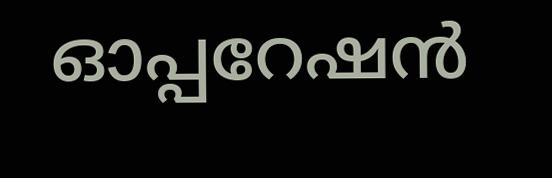ഓപ്പറേഷൻ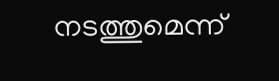നടത്തുമെന്ന്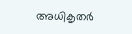അധികൃതർ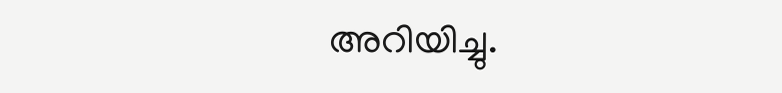അറിയിച്ചു.